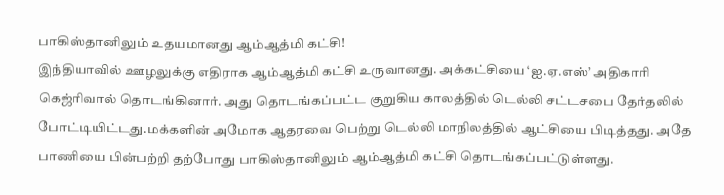பாகிஸ்தானிலும் உதயமானது ஆம்ஆத்மி கட்சி!
இந்தியாவில் ஊழலுக்கு எதிராக ஆம்ஆத்மி கட்சி உருவானது. அக்கட்சியை ‘ஐ.ஏ.எஸ்’ அதிகாரி கெஜ்ரிவால் தொடங்கினார். அது தொடங்கப்பட்ட குறுகிய காலத்தில் டெல்லி சட்டசபை தேர்தலில் போட்டியிட்டது.மக்களின் அமோக ஆதரவை பெற்று டெல்லி மாநிலத்தில் ஆட்சியை பிடித்தது. அதே பாணியை பின்பற்றி தற்போது பாகிஸ்தானிலும் ஆம்ஆத்மி கட்சி தொடங்கப்பட்டுள்ளது.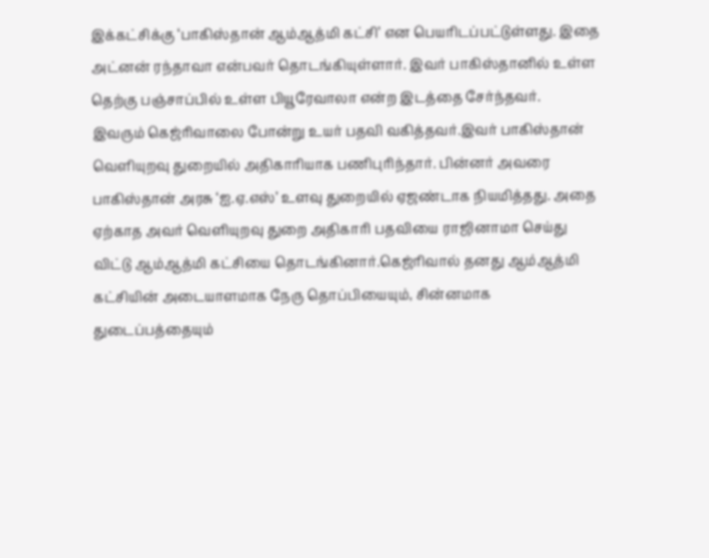இக்கட்சிக்கு ‘பாகிஸ்தான் ஆம்ஆத்மி கட்சி’ என பெயரிடப்பட்டுள்ளது. இதை அட்னன் ரந்தாவா என்பவர் தொடங்கியுள்ளார். இவர் பாகிஸ்தானில் உள்ள தெற்கு பஞ்சாப்பில் உள்ள பியூரேவாலா என்ற இடத்தை சேர்ந்தவர்.
இவரும் கெஜ்ரிவாலை போன்று உயர் பதவி வகித்தவர்.இவர் பாகிஸ்தான் வெளியுறவு துறையில் அதிகாரியாக பணிபுரிந்தார். பின்னர் அவரை பாகிஸ்தான் அரசு ‘ஐ.ஏ.எஸ்’ உளவு துறையில் ஏஜண்டாக நியமித்தது. அதை ஏற்காத அவர் வெளியுறவு துறை அதிகாரி பதவியை ராஜினாமா செய்து விட்டு ஆம்ஆத்மி கட்சியை தொடங்கினார்.கெஜ்ரிவால் தனது ஆம்ஆத்மி கட்சியின் அடையாளமாக நேரு தொப்பியையும், சின்னமாக துடைப்பத்தையும்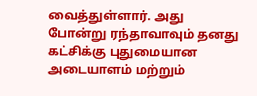வைத்துள்ளார். அது போன்று ரந்தாவாவும் தனது கட்சிக்கு புதுமையான அடையாளம் மற்றும்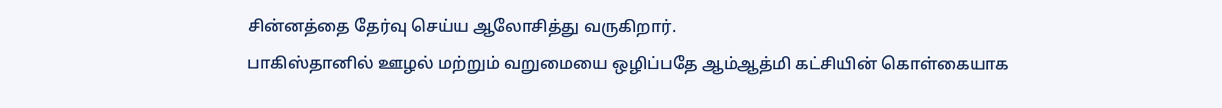சின்னத்தை தேர்வு செய்ய ஆலோசித்து வருகிறார்.
பாகிஸ்தானில் ஊழல் மற்றும் வறுமையை ஒழிப்பதே ஆம்ஆத்மி கட்சியின் கொள்கையாக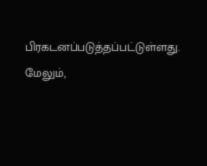பிரகடனப்படுத்தப்பட்டுள்ளது. மேலும்,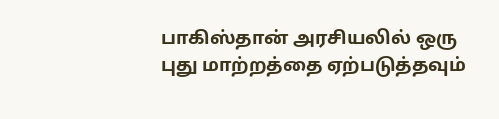பாகிஸ்தான் அரசியலில் ஒரு புது மாற்றத்தை ஏற்படுத்தவும்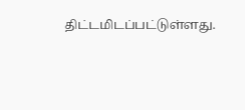திட்டமிடப்பட்டுள்ளது.